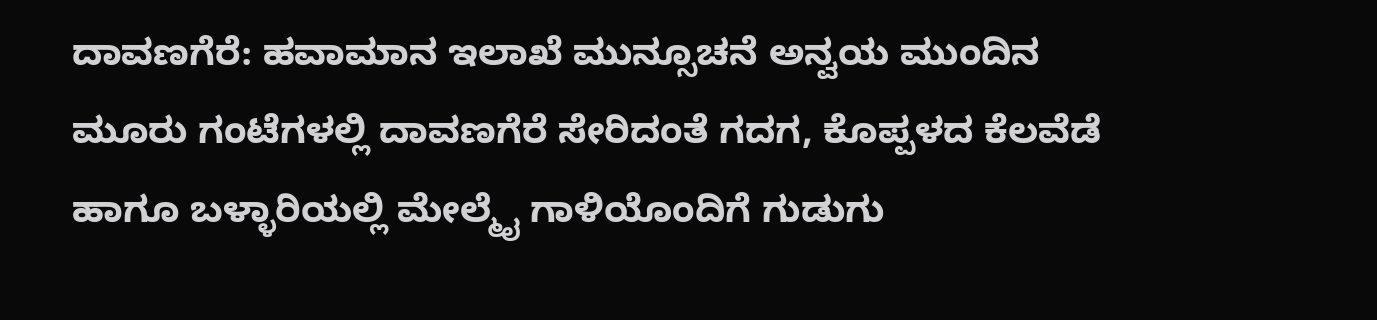ದಾವಣಗೆರೆ: ಹವಾಮಾನ ಇಲಾಖೆ ಮುನ್ಸೂಚನೆ ಅನ್ವಯ ಮುಂದಿನ ಮೂರು ಗಂಟೆಗಳಲ್ಲಿ ದಾವಣಗೆರೆ ಸೇರಿದಂತೆ ಗದಗ, ಕೊಪ್ಪಳದ ಕೆಲವೆಡೆ ಹಾಗೂ ಬಳ್ಳಾರಿಯಲ್ಲಿ ಮೇಲ್ಮೈ ಗಾಳಿಯೊಂದಿಗೆ ಗುಡುಗು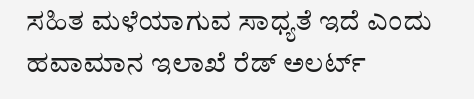ಸಹಿತ ಮಳೆಯಾಗುವ ಸಾಧ್ಯತೆ ಇದೆ ಎಂದು ಹವಾಮಾನ ಇಲಾಖೆ ರೆಡ್ ಅಲರ್ಟ್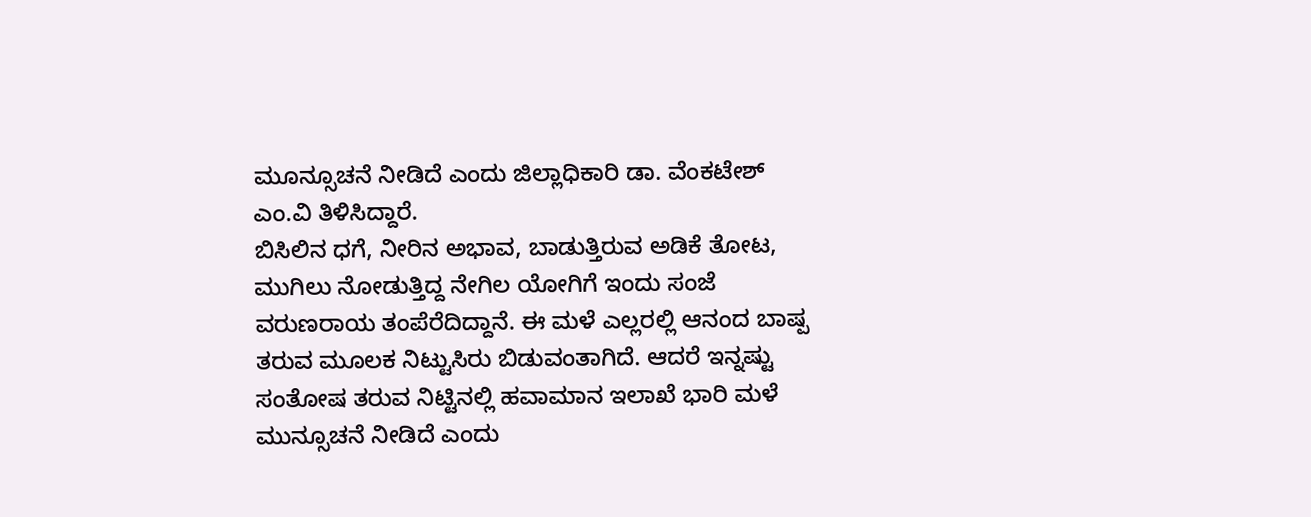ಮೂನ್ಸೂಚನೆ ನೀಡಿದೆ ಎಂದು ಜಿಲ್ಲಾಧಿಕಾರಿ ಡಾ. ವೆಂಕಟೇಶ್ ಎಂ.ವಿ ತಿಳಿಸಿದ್ದಾರೆ.
ಬಿಸಿಲಿನ ಧಗೆ, ನೀರಿನ ಅಭಾವ, ಬಾಡುತ್ತಿರುವ ಅಡಿಕೆ ತೋಟ, ಮುಗಿಲು ನೋಡುತ್ತಿದ್ದ ನೇಗಿಲ ಯೋಗಿಗೆ ಇಂದು ಸಂಜೆ ವರುಣರಾಯ ತಂಪೆರೆದಿದ್ದಾನೆ. ಈ ಮಳೆ ಎಲ್ಲರಲ್ಲಿ ಆನಂದ ಬಾಷ್ಪ ತರುವ ಮೂಲಕ ನಿಟ್ಟುಸಿರು ಬಿಡುವಂತಾಗಿದೆ. ಆದರೆ ಇನ್ನಷ್ಟು ಸಂತೋಷ ತರುವ ನಿಟ್ಟಿನಲ್ಲಿ ಹವಾಮಾನ ಇಲಾಖೆ ಭಾರಿ ಮಳೆ ಮುನ್ಸೂಚನೆ ನೀಡಿದೆ ಎಂದು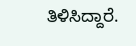ತಿಳಿಸಿದ್ದಾರೆ.